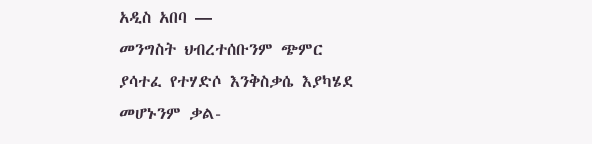አዲስ አበባ —
መንግስት ህብረተሰቡንም ጭምር ያሳተፈ የተሃድሶ እንቅስቃሴ እያካሄደ መሆኑንም ቃል-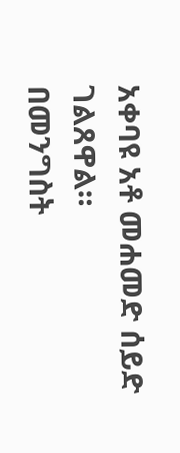አቀባዩ አቶ መሐመድ ሰይድ ገልጸዋል።
በመንግስት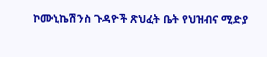ኮሙኒኬሽንስ ጉዳዮች ጽህፈት ቤት የህዝብና ሚድያ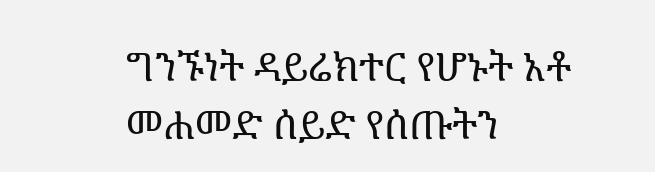ግንኙነት ዳይሬክተር የሆኑት አቶ መሐመድ ሰይድ የሰጡትን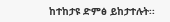ከተከታዩ ድምፅ ይከታተሉት፡፡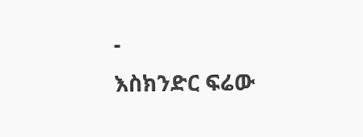-
እስክንድር ፍሬው